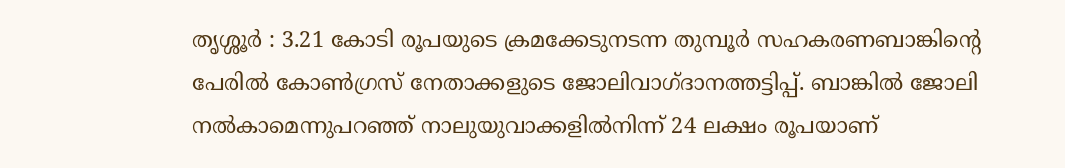തൃശ്ശൂർ : 3.21 കോടി രൂപയുടെ ക്രമക്കേടുനടന്ന തുമ്പൂർ സഹകരണബാങ്കിന്റെ പേരിൽ കോൺഗ്രസ് നേതാക്കളുടെ ജോലിവാഗ്ദാനത്തട്ടിപ്പ്. ബാങ്കിൽ ജോലി നൽകാമെന്നുപറഞ്ഞ് നാലുയുവാക്കളിൽനിന്ന് 24 ലക്ഷം രൂപയാണ്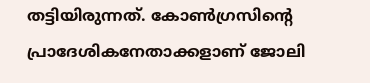തട്ടിയിരുന്നത്. കോൺഗ്രസിന്റെ പ്രാദേശികനേതാക്കളാണ് ജോലി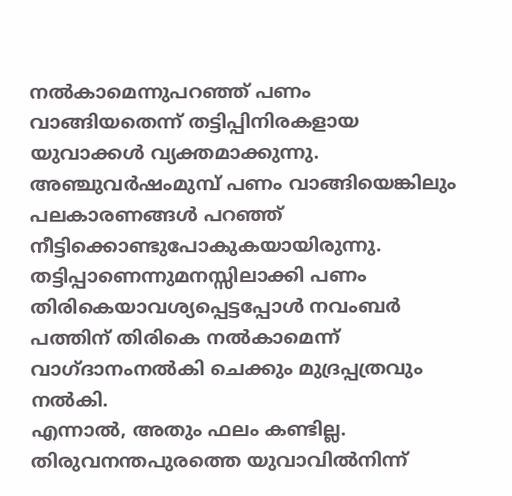നൽകാമെന്നുപറഞ്ഞ് പണം വാങ്ങിയതെന്ന് തട്ടിപ്പിനിരകളായ യുവാക്കൾ വ്യക്തമാക്കുന്നു. അഞ്ചുവർഷംമുമ്പ് പണം വാങ്ങിയെങ്കിലും പലകാരണങ്ങൾ പറഞ്ഞ് നീട്ടിക്കൊണ്ടുപോകുകയായിരുന്നു. തട്ടിപ്പാണെന്നുമനസ്സിലാക്കി പണം തിരികെയാവശ്യപ്പെട്ടപ്പോൾ നവംബർ പത്തിന് തിരികെ നൽകാമെന്ന് വാഗ്ദാനംനൽകി ചെക്കും മുദ്രപ്പത്രവും നൽകി.
എന്നാൽ, അതും ഫലം കണ്ടില്ല. തിരുവനന്തപുരത്തെ യുവാവിൽനിന്ന്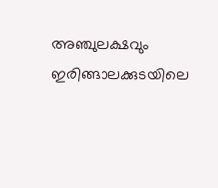അഞ്ചുലക്ഷവും ഇരിങ്ങാലക്കുടയിലെ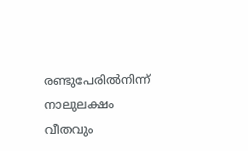രണ്ടുപേരിൽനിന്ന് നാലുലക്ഷം വീതവും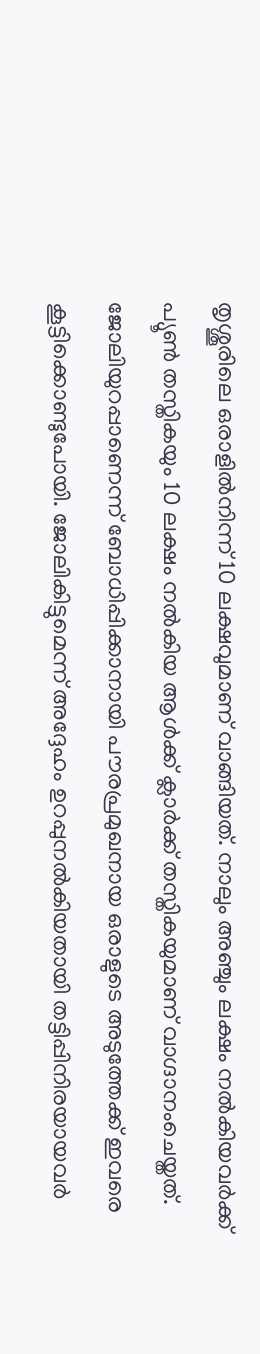തൃശ്ശൂരിലെ ഒരാളിൽനിന്ന് 10 ലക്ഷവുമാണ് വാങ്ങിയത്. നാലും അഞ്ചും ലക്ഷം നൽകിയവർക്ക് പ്യൂൺ തസ്തികയും 10 ലക്ഷം നൽകിയ ആൾക്ക് ക്ലാർക്ക് തസ്തികയുമാണ് വാഗ്ദാനംചെയ്തത്. ജോലിയുറപ്പാണെന്ന് ബോധിപ്പിക്കാനായി പൗരപ്രമുഖനായ ഒരാളുടെ അടുത്തേക്ക് ഇവരെ കൂട്ടിക്കൊണ്ടുപോയി. ജോലികിട്ടുമെന്ന് അദ്ദേഹം ഉറപ്പുനൽകിയതായി തട്ടിപ്പിനിരയായവർ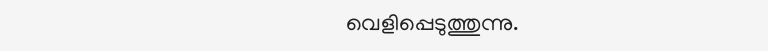വെളിപ്പെടുത്തുന്നു.